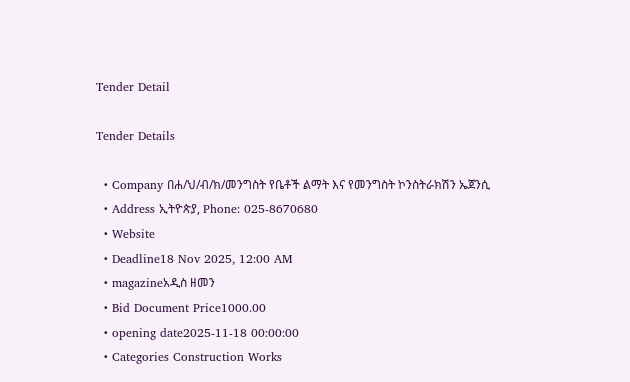Tender Detail

Tender Details

  • Company በሐ/ህ/ብ/ክ/መንግስት የቤቶች ልማት እና የመንግስት ኮንስትራክሽን ኤጀንሲ
  • Address ኢትዮጵያ, Phone: 025-8670680
  • Website
  • Deadline18 Nov 2025, 12:00 AM
  • magazineአዲስ ዘመን
  • Bid Document Price1000.00
  • opening date2025-11-18 00:00:00
  • Categories Construction Works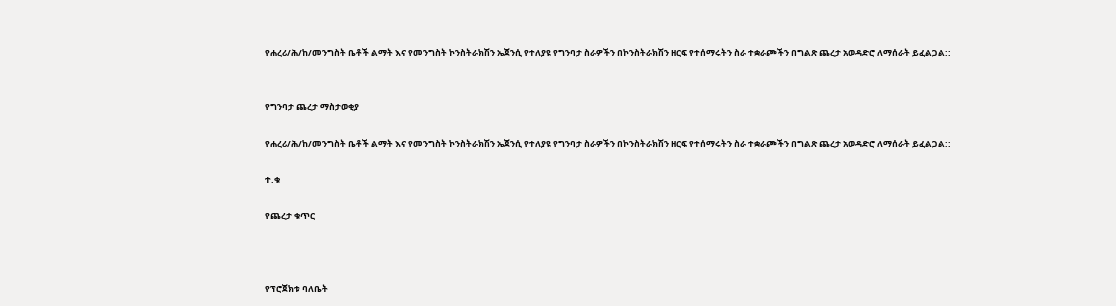የሐረሪ/ሕ/ከ/መንግስት ቤቶች ልማት እና የመንግስት ኮንስትራክሽን ኤጀንሲ የተለያዩ የግንባታ ስራዎችን በኮንስትራክሽን ዘርፍ የተሰማሩትን ስራ ተቋራጮችን በግልጽ ጨረታ አወዳድሮ ለማሰራት ይፈልጋል::


የግንባታ ጨረታ ማስታወቂያ

የሐረሪ/ሕ/ከ/መንግስት ቤቶች ልማት እና የመንግስት ኮንስትራክሽን ኤጀንሲ የተለያዩ የግንባታ ስራዎችን በኮንስትራክሽን ዘርፍ የተሰማሩትን ስራ ተቋራጮችን በግልጽ ጨረታ አወዳድሮ ለማሰራት ይፈልጋል::

ተ.ቁ

የጨረታ ቁጥር



የፕሮጀክቱ ባለቤት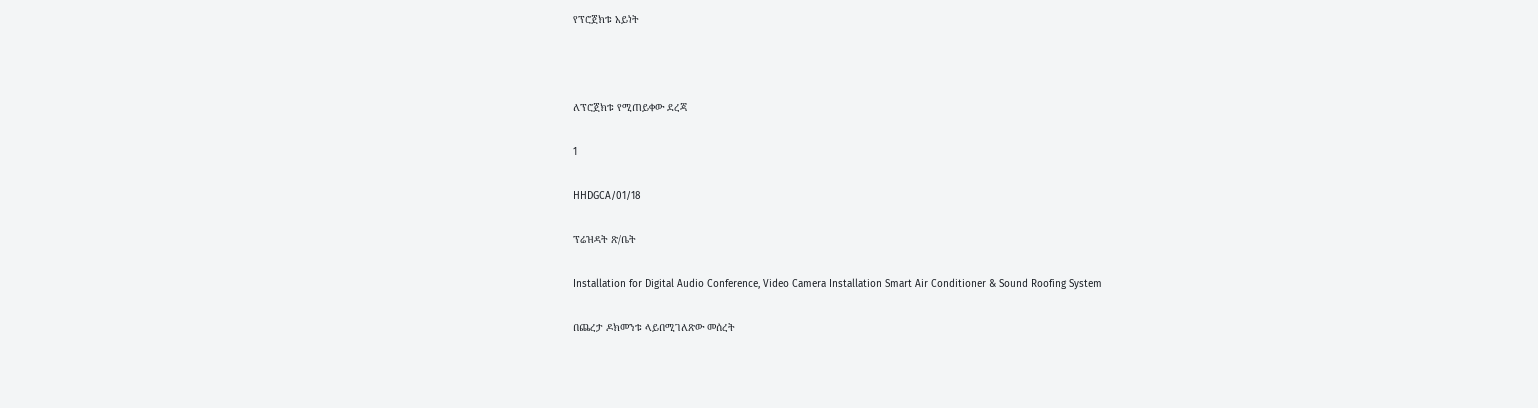የፕሮጀክቱ አይነት



ለፕሮጀክቱ የሚጠይቀው ደረጃ

1

HHDGCA/01/18

ፕሬዝዳት ጽ/ቤት

Installation for Digital Audio Conference, Video Camera Installation Smart Air Conditioner & Sound Roofing System

በጨረታ ዶክመንቱ ላይበሚገለጽው መሰረት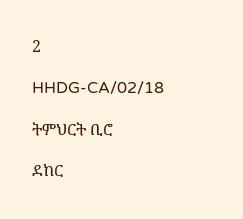2

HHDG-CA/02/18

ትምህርት ቢሮ

ደከር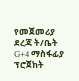የመጀመሪያ ደረጃ ት/ቤት G+4 ማስፋፊያ ፕሮጀከት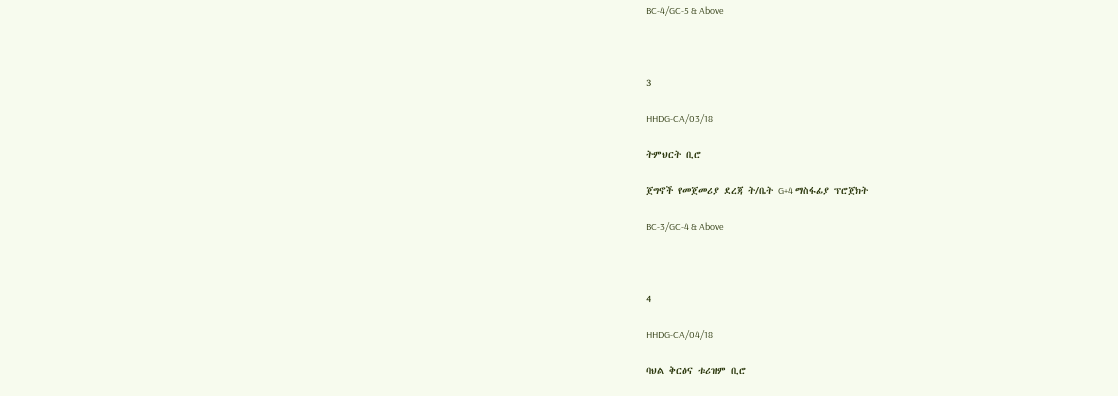BC-4/GC-5 & Above



3

HHDG-CA/03/18

ትምህርት ቢሮ

ጀግኖች የመጀመሪያ ደረጃ ት/ቤት G+4 ማስፋፊያ ፕሮጀክት

BC-3/GC-4 & Above



4

HHDG-CA/04/18

ባህል ቅርፅና ቱሪዝም ቢሮ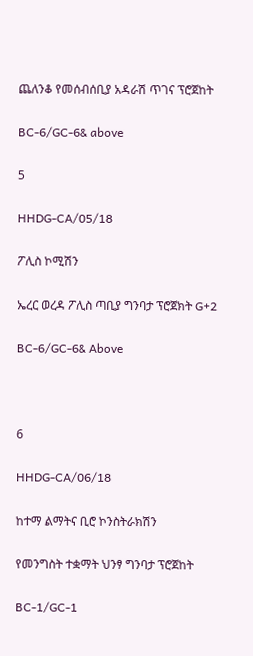ጨለንቆ የመሰብሰቢያ አዳራሽ ጥገና ፕሮጀከት

BC-6/GC-6& above

5

HHDG-CA/05/18

ፖሊስ ኮሚሽን

ኤረር ወረዳ ፖሊስ ጣቢያ ግንባታ ፕሮጀክት G+2

BC-6/GC-6& Above



6

HHDG-CA/06/18

ከተማ ልማትና ቢሮ ኮንስትራክሽን

የመንግስት ተቋማት ህንፃ ግንባታ ፕሮጀከት

BC-1/GC-1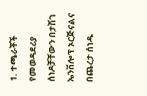1. ተጫራቾች የመወዳደሪያ ሰነዶቻቸውን በታሽገ ኤንቨሎፕ ኦርጅናልና በጨረታ ሰነዱ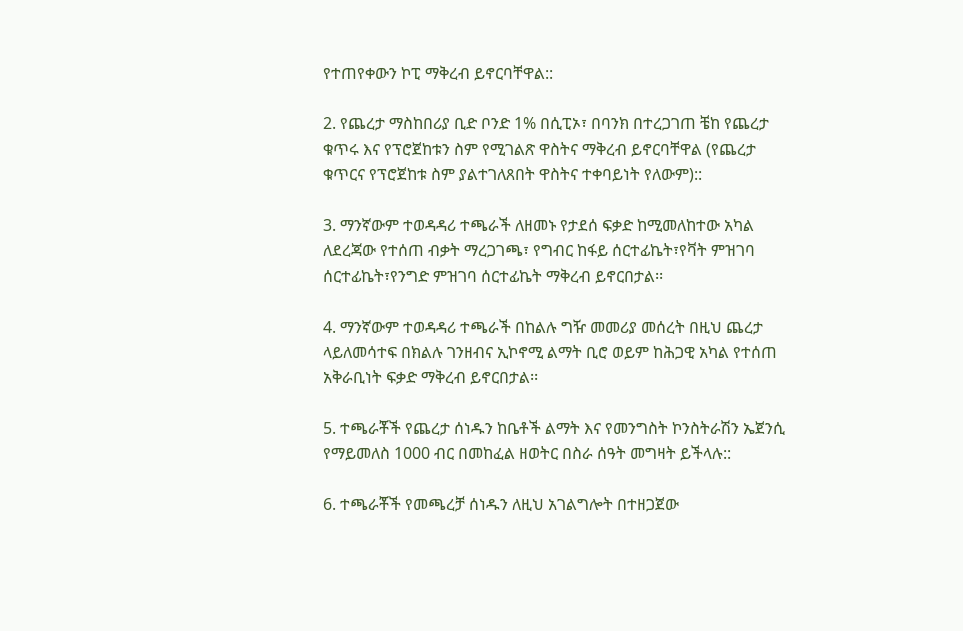የተጠየቀውን ኮፒ ማቅረብ ይኖርባቸዋል::

2. የጨረታ ማስከበሪያ ቢድ ቦንድ 1% በሲፒኦ፣ በባንክ በተረጋገጠ ቼከ የጨረታ ቁጥሩ እና የፕሮጀከቱን ስም የሚገልጽ ዋስትና ማቅረብ ይኖርባቸዋል (የጨረታ ቁጥርና የፕሮጀከቱ ስም ያልተገለጸበት ዋስትና ተቀባይነት የለውም)::

3. ማንኛውም ተወዳዳሪ ተጫራች ለዘመኑ የታደሰ ፍቃድ ከሚመለከተው አካል ለደረጃው የተሰጠ ብቃት ማረጋገጫ፣ የግብር ከፋይ ሰርተፊኬት፣የቫት ምዝገባ ሰርተፊኬት፣የንግድ ምዝገባ ሰርተፊኬት ማቅረብ ይኖርበታል፡፡

4. ማንኛውም ተወዳዳሪ ተጫራች በከልሉ ግዥ መመሪያ መሰረት በዚህ ጨረታ ላይለመሳተፍ በክልሉ ገንዘብና ኢኮኖሚ ልማት ቢሮ ወይም ከሕጋዊ አካል የተሰጠ አቅራቢነት ፍቃድ ማቅረብ ይኖርበታል፡፡

5. ተጫራቾች የጨረታ ሰነዱን ከቤቶች ልማት እና የመንግስት ኮንስትራሽን ኤጀንሲ የማይመለስ 1000 ብር በመከፈል ዘወትር በስራ ሰዓት መግዛት ይችላሉ::

6. ተጫራቾች የመጫረቻ ሰነዱን ለዚህ አገልግሎት በተዘጋጀው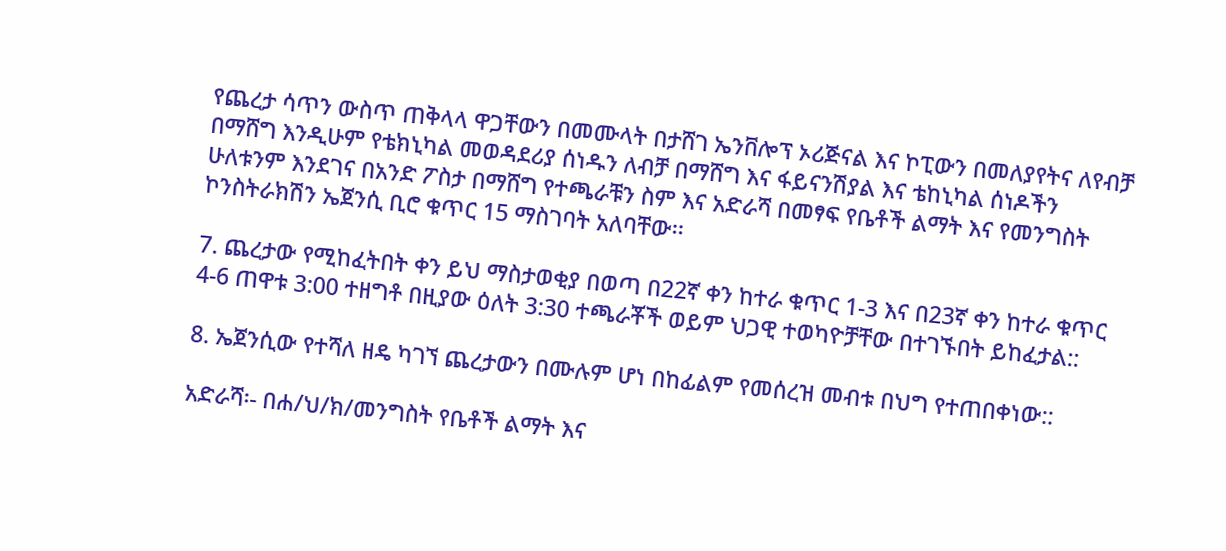የጨረታ ሳጥን ውስጥ ጠቅላላ ዋጋቸውን በመሙላት በታሸገ ኤንቨሎፕ ኦሪጅናል እና ኮፒውን በመለያየትና ለየብቻ በማሸግ እንዲሁም የቴክኒካል መወዳደሪያ ሰነዱን ለብቻ በማሸግ እና ፋይናንሽያል እና ቴከኒካል ሰነዶችን ሁለቱንም እንደገና በአንድ ፖስታ በማሸግ የተጫራቹን ስም እና አድራሻ በመፃፍ የቤቶች ልማት እና የመንግስት ኮንስትራክሽን ኤጀንሲ ቢሮ ቁጥር 15 ማስገባት አለባቸው፡፡

7. ጨረታው የሚከፈትበት ቀን ይህ ማስታወቂያ በወጣ በ22ኛ ቀን ከተራ ቁጥር 1-3 እና በ23ኛ ቀን ከተራ ቁጥር 4-6 ጠዋቱ 3:00 ተዘግቶ በዚያው ዕለት 3:30 ተጫራቾች ወይም ህጋዊ ተወካዮቻቸው በተገኙበት ይከፈታል::

8. ኤጀንሲው የተሻለ ዘዴ ካገኘ ጨረታውን በሙሉም ሆነ በከፊልም የመሰረዝ መብቱ በህግ የተጠበቀነው::

አድራሻ፡- በሐ/ህ/ክ/መንግስት የቤቶች ልማት እና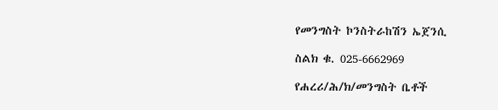የመንግስት ኮንስትራከሽን ኤጀንሲ

ስልክ ቁ. 025-6662969

የሐረሪ/ሕ/ክ/መንግስት ቤቶች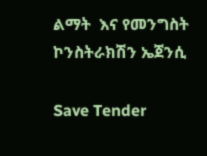ልማት  እና የመንግስት ኮንስትራክሽን ኤጀንሲ

Save Tender